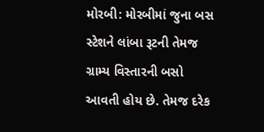મોરબી: મોરબીમાં જુના બસ સ્ટેશને લાંબા રૂટની તેમજ ગ્રામ્ય વિસ્તારની બસો આવતી હોય છે. તેમજ દરેક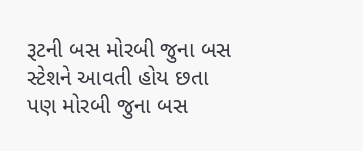રૂટની બસ મોરબી જુના બસ સ્ટેશને આવતી હોય છતા પણ મોરબી જુના બસ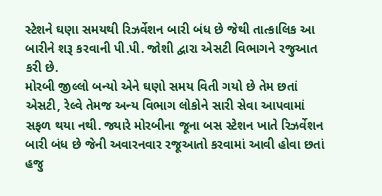સ્ટેશને ઘણા સમયથી રિઝર્વેશન બારી બંધ છે જેથી તાત્કાલિક આ બારીને શરૂ કરવાની પી.પી. જોશી દ્વારા એસટી વિભાગને રજુઆત કરી છે.
મોરબી જીલ્લો બન્યો એને ઘણો સમય વિતી ગયો છે તેમ છતાં એસટી, રેલ્વે તેમજ અન્ય વિભાગ લોકોને સારી સેવા આપવામાં સફળ થયા નથી. જ્યારે મોરબીના જૂના બસ સ્ટેશન ખાતે રિઝર્વેશન બારી બંધ છે જેની અવારનવાર રજૂઆતો કરવામાં આવી હોવા છતાં હજુ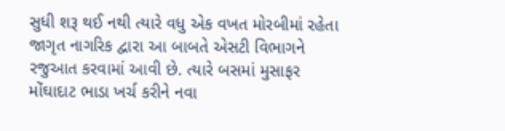સુધી શરૂ થઈ નથી ત્યારે વધુ એક વખત મોરબીમાં રહેતા જાગૃત નાગરિક દ્વારા આ બાબતે એસટી વિભાગને રજુઆત કરવામાં આવી છે. ત્યારે બસમાં મુસાફર મોંઘાદાટ ભાડા ખર્ચ કરીને નવા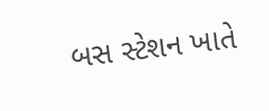બસ સ્ટેશન ખાતે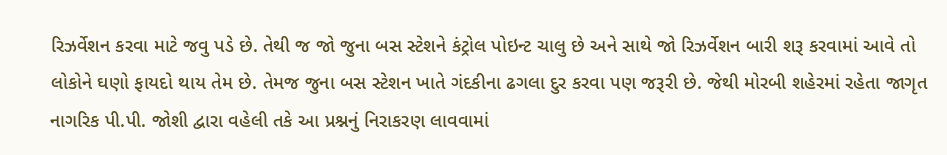રિઝર્વેશન કરવા માટે જવુ પડે છે. તેથી જ જો જુના બસ સ્ટેશને કંટ્રોલ પોઇન્ટ ચાલુ છે અને સાથે જો રિઝર્વેશન બારી શરૂ કરવામાં આવે તો લોકોને ઘણો ફાયદો થાય તેમ છે. તેમજ જુના બસ સ્ટેશન ખાતે ગંદકીના ઢગલા દુર કરવા પણ જરૂરી છે. જેથી મોરબી શહેરમાં રહેતા જાગૃત નાગરિક પી.પી. જોશી દ્વારા વહેલી તકે આ પ્રશ્નનું નિરાકરણ લાવવામાં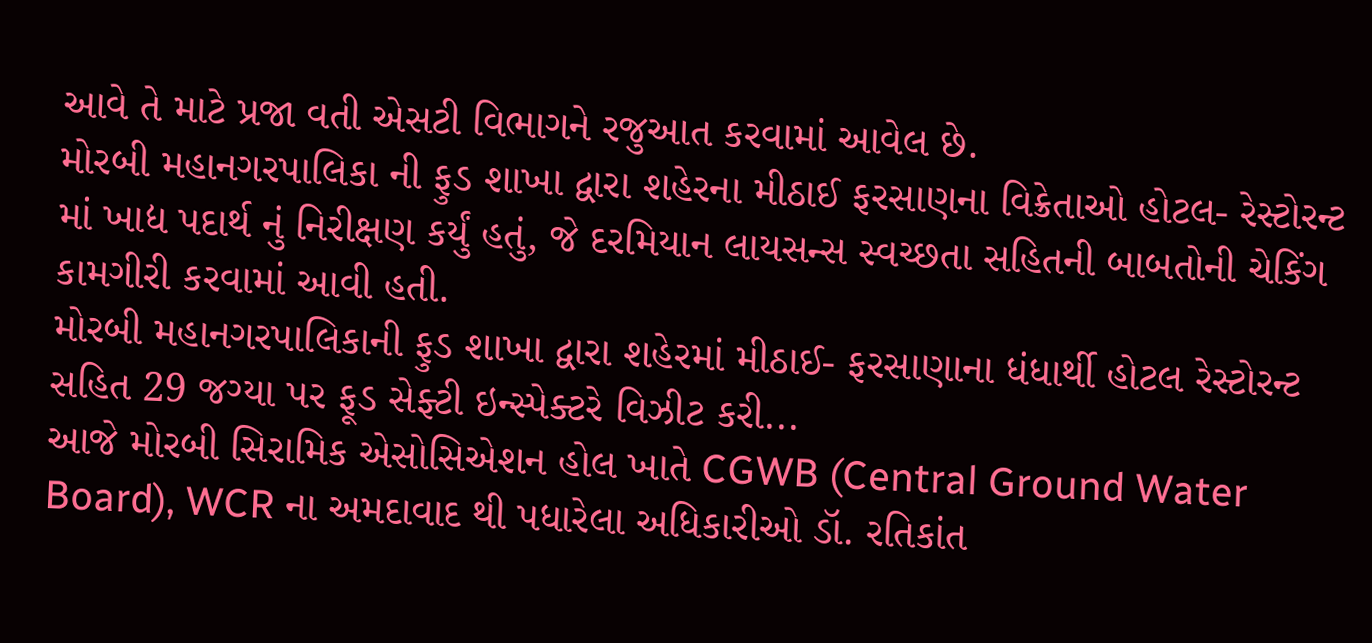આવે તે માટે પ્રજા વતી એસટી વિભાગને રજુઆત કરવામાં આવેલ છે.
મોરબી મહાનગરપાલિકા ની ફુડ શાખા દ્વારા શહેરના મીઠાઈ ફરસાણના વિક્રેતાઓ હોટલ- રેસ્ટોરન્ટ માં ખાદ્ય પદાર્થ નું નિરીક્ષણ કર્યું હતું, જે દરમિયાન લાયસન્સ સ્વચ્છતા સહિતની બાબતોની ચેકિંગ કામગીરી કરવામાં આવી હતી.
મોરબી મહાનગરપાલિકાની ફુડ શાખા દ્વારા શહેરમાં મીઠાઈ- ફરસાણાના ધંધાર્થી હોટલ રેસ્ટોરન્ટ સહિત 29 જગ્યા પર ફૂડ સેફ્ટી ઇન્સ્પેક્ટરે વિઝીટ કરી...
આજે મોરબી સિરામિક એસોસિએશન હોલ ખાતે CGWB (Central Ground Water Board), WCR ના અમદાવાદ થી પધારેલા અધિકારીઓ ડૉ. રતિકાંત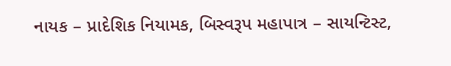નાયક – પ્રાદેશિક નિયામક, બિસ્વરૂપ મહાપાત્ર – સાયન્ટિસ્ટ,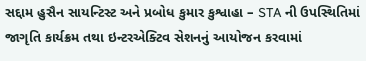સદ્દામ હુસૈન સાયન્ટિસ્ટ અને પ્રબોધ કુમાર કુશ્વાહા – STA ની ઉપસ્થિતિમાં જાગૃતિ કાર્યક્રમ તથા ઇન્ટરએક્ટિવ સેશનનું આયોજન કરવામાં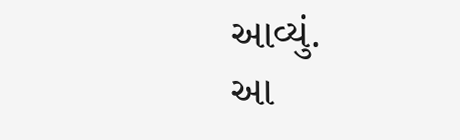આવ્યું.
આ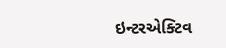ઇન્ટરએક્ટિવ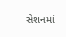સેશનમાં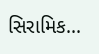સિરામિક...